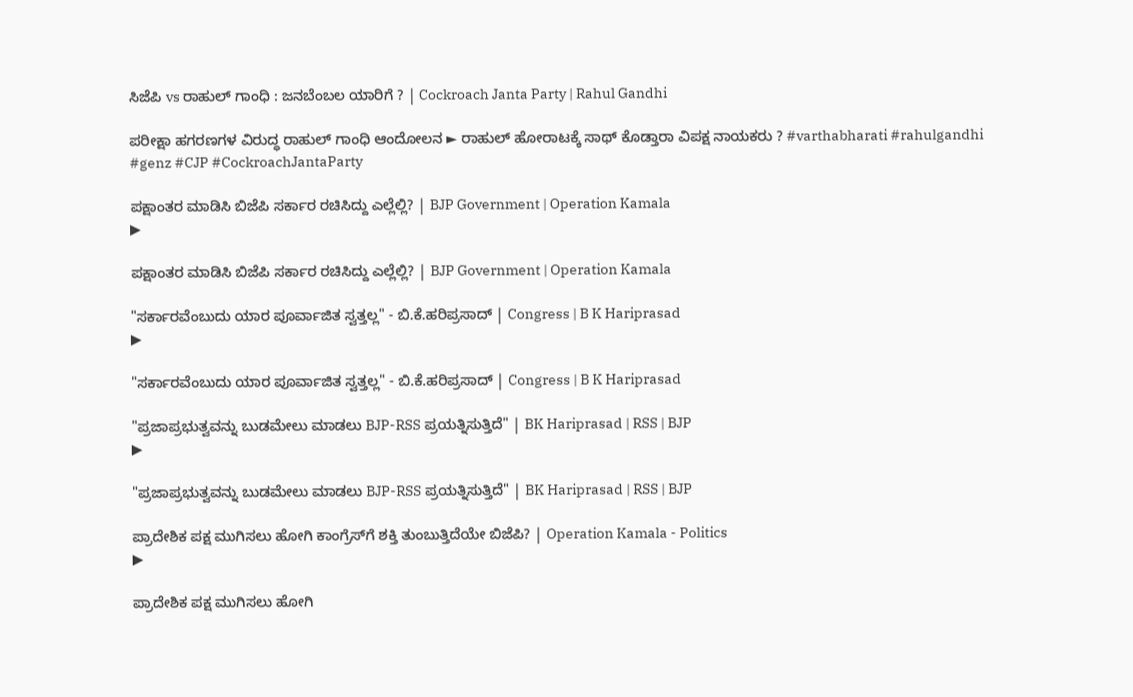ಸಿಜೆಪಿ vs ರಾಹುಲ್ ಗಾಂಧಿ : ಜನಬೆಂಬಲ ಯಾರಿಗೆ ? | Cockroach Janta Party | Rahul Gandhi

ಪರೀಕ್ಷಾ ಹಗರಣಗಳ ವಿರುದ್ಧ ರಾಹುಲ್ ಗಾಂಧಿ ಆಂದೋಲನ ► ರಾಹುಲ್ ಹೋರಾಟಕ್ಕೆ ಸಾಥ್ ಕೊಡ್ತಾರಾ ವಿಪಕ್ಷ ನಾಯಕರು ? #varthabharati #rahulgandhi #genz #CJP #CockroachJantaParty

ಪಕ್ಷಾಂತರ ಮಾಡಿಸಿ ಬಿಜೆಪಿ ಸರ್ಕಾರ ರಚಿಸಿದ್ದು ಎಲ್ಲೆಲ್ಲಿ? | BJP Government | Operation Kamala
▶

ಪಕ್ಷಾಂತರ ಮಾಡಿಸಿ ಬಿಜೆಪಿ ಸರ್ಕಾರ ರಚಿಸಿದ್ದು ಎಲ್ಲೆಲ್ಲಿ? | BJP Government | Operation Kamala

"ಸರ್ಕಾರವೆಂಬುದು ಯಾರ ಪೂರ್ವಾಜಿತ ಸ್ವತ್ತಲ್ಲ" - ಬಿ.ಕೆ.ಹರಿಪ್ರಸಾದ್‌ | Congress | B K Hariprasad
▶

"ಸರ್ಕಾರವೆಂಬುದು ಯಾರ ಪೂರ್ವಾಜಿತ ಸ್ವತ್ತಲ್ಲ" - ಬಿ.ಕೆ.ಹರಿಪ್ರಸಾದ್‌ | Congress | B K Hariprasad

"ಪ್ರಜಾಪ್ರಭುತ್ವವನ್ನು ಬುಡಮೇಲು ಮಾಡಲು BJP-RSS ಪ್ರಯತ್ನಿಸುತ್ತಿದೆ" | BK Hariprasad | RSS | BJP
▶

"ಪ್ರಜಾಪ್ರಭುತ್ವವನ್ನು ಬುಡಮೇಲು ಮಾಡಲು BJP-RSS ಪ್ರಯತ್ನಿಸುತ್ತಿದೆ" | BK Hariprasad | RSS | BJP

ಪ್ರಾದೇಶಿಕ ಪಕ್ಷ ಮುಗಿಸಲು ಹೋಗಿ ಕಾಂಗ್ರೆಸ್‌ಗೆ ಶಕ್ತಿ ತುಂಬುತ್ತಿದೆಯೇ ಬಿಜೆಪಿ? | Operation Kamala - Politics
▶

ಪ್ರಾದೇಶಿಕ ಪಕ್ಷ ಮುಗಿಸಲು ಹೋಗಿ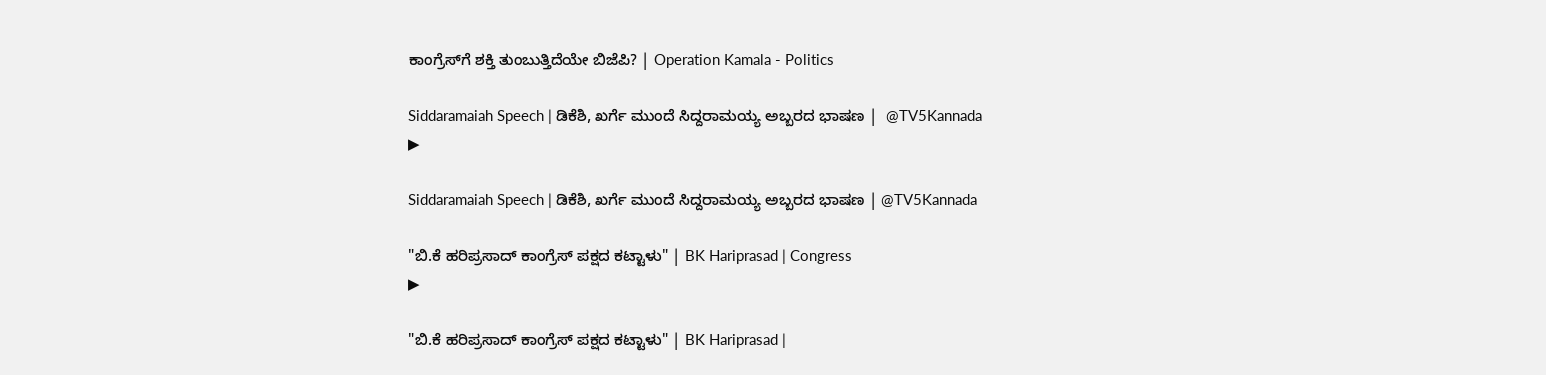ಕಾಂಗ್ರೆಸ್‌ಗೆ ಶಕ್ತಿ ತುಂಬುತ್ತಿದೆಯೇ ಬಿಜೆಪಿ? | Operation Kamala - Politics

Siddaramaiah Speech | ಡಿಕೆಶಿ, ಖರ್ಗೆ ಮುಂದೆ ಸಿದ್ದರಾಮಯ್ಯ ಅಬ್ಬರದ ಭಾಷಣ |  @TV5Kannada
▶

Siddaramaiah Speech | ಡಿಕೆಶಿ, ಖರ್ಗೆ ಮುಂದೆ ಸಿದ್ದರಾಮಯ್ಯ ಅಬ್ಬರದ ಭಾಷಣ | @TV5Kannada

"ಬಿ.ಕೆ ಹರಿಪ್ರಸಾದ್ ಕಾಂಗ್ರೆಸ್ ಪಕ್ಷದ ಕಟ್ಟಾಳು" | BK Hariprasad | Congress
▶

"ಬಿ.ಕೆ ಹರಿಪ್ರಸಾದ್ ಕಾಂಗ್ರೆಸ್ ಪಕ್ಷದ ಕಟ್ಟಾಳು" | BK Hariprasad |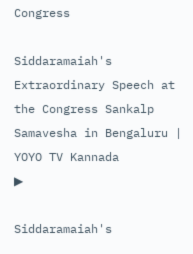Congress

Siddaramaiah's Extraordinary Speech at the Congress Sankalp Samavesha in Bengaluru | YOYO TV Kannada
▶

Siddaramaiah's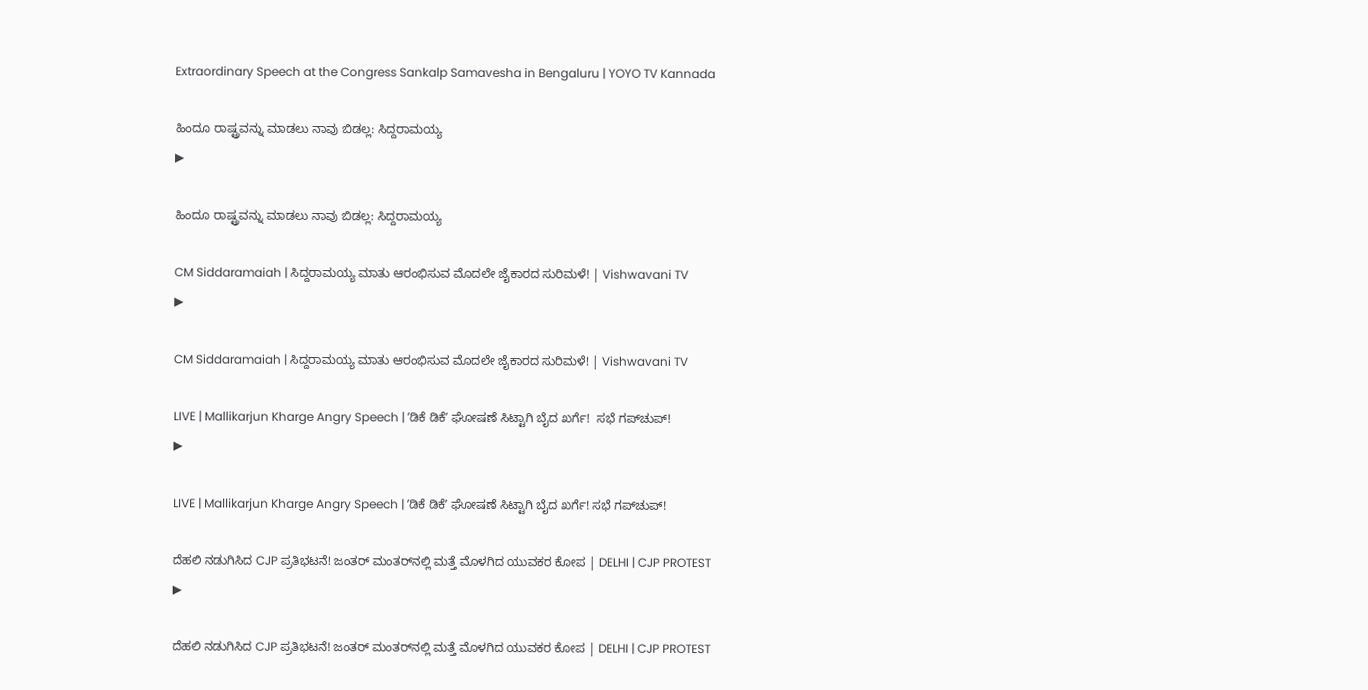Extraordinary Speech at the Congress Sankalp Samavesha in Bengaluru | YOYO TV Kannada

ಹಿಂದೂ ರಾಷ್ಟ್ರವನ್ನು ಮಾಡಲು ನಾವು ಬಿಡಲ್ಲ: ಸಿದ್ದರಾಮಯ್ಯ
▶

ಹಿಂದೂ ರಾಷ್ಟ್ರವನ್ನು ಮಾಡಲು ನಾವು ಬಿಡಲ್ಲ: ಸಿದ್ದರಾಮಯ್ಯ

CM Siddaramaiah | ಸಿದ್ದರಾಮಯ್ಯ ಮಾತು ಆರಂಭಿಸುವ ಮೊದಲೇ ಜೈಕಾರದ ಸುರಿಮಳೆ! | Vishwavani TV
▶

CM Siddaramaiah | ಸಿದ್ದರಾಮಯ್ಯ ಮಾತು ಆರಂಭಿಸುವ ಮೊದಲೇ ಜೈಕಾರದ ಸುರಿಮಳೆ! | Vishwavani TV

LIVE | Mallikarjun Kharge Angry Speech | ʼಡಿಕೆ ಡಿಕೆʼ ಘೋಷಣೆ ಸಿಟ್ಟಾಗಿ ಬೈದ ಖರ್ಗೆ!  ಸಭೆ ಗಪ್‌ಚುಪ್‌!
▶

LIVE | Mallikarjun Kharge Angry Speech | ʼಡಿಕೆ ಡಿಕೆʼ ಘೋಷಣೆ ಸಿಟ್ಟಾಗಿ ಬೈದ ಖರ್ಗೆ! ಸಭೆ ಗಪ್‌ಚುಪ್‌!

ದೆಹಲಿ ನಡುಗಿಸಿದ CJP ಪ್ರತಿಭಟನೆ! ಜಂತರ್‌ ಮಂತರ್‌ನಲ್ಲಿ ಮತ್ತೆ ಮೊಳಗಿದ ಯುವಕರ ಕೋಪ | DELHI | CJP PROTEST
▶

ದೆಹಲಿ ನಡುಗಿಸಿದ CJP ಪ್ರತಿಭಟನೆ! ಜಂತರ್‌ ಮಂತರ್‌ನಲ್ಲಿ ಮತ್ತೆ ಮೊಳಗಿದ ಯುವಕರ ಕೋಪ | DELHI | CJP PROTEST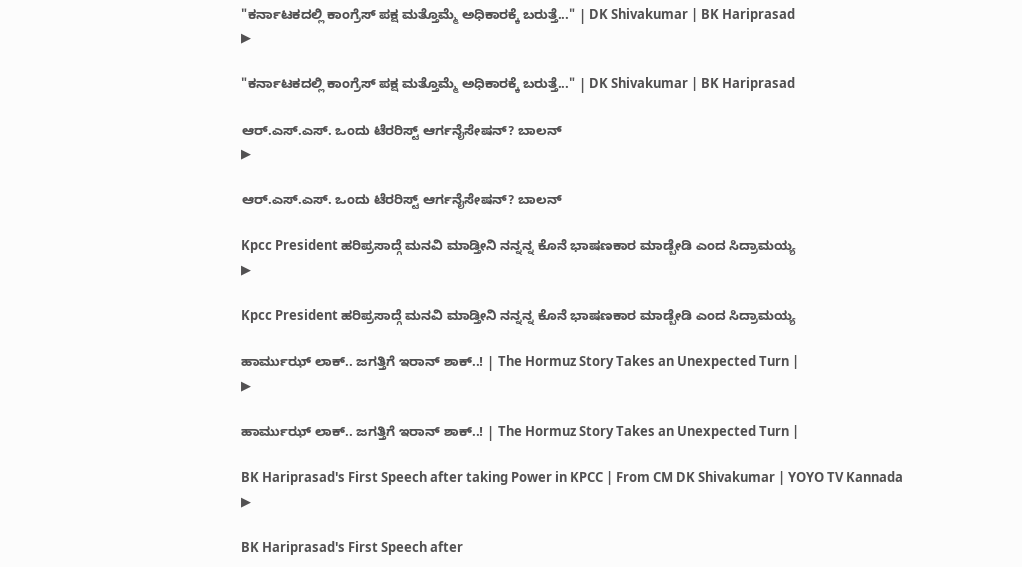"ಕರ್ನಾಟಕದಲ್ಲಿ ಕಾಂಗ್ರೆಸ್ ಪಕ್ಷ ಮತ್ತೊಮ್ಮೆ ಅಧಿಕಾರಕ್ಕೆ ಬರುತ್ತೆ..." | DK Shivakumar | BK Hariprasad
▶

"ಕರ್ನಾಟಕದಲ್ಲಿ ಕಾಂಗ್ರೆಸ್ ಪಕ್ಷ ಮತ್ತೊಮ್ಮೆ ಅಧಿಕಾರಕ್ಕೆ ಬರುತ್ತೆ..." | DK Shivakumar | BK Hariprasad

ಆರ್.ಎಸ್.ಎಸ್. ಒಂದು ಟೆರರಿಸ್ಟ್ ಆರ್ಗನೈಸೇಷನ್? ಬಾಲನ್
▶

ಆರ್.ಎಸ್.ಎಸ್. ಒಂದು ಟೆರರಿಸ್ಟ್ ಆರ್ಗನೈಸೇಷನ್? ಬಾಲನ್

Kpcc President ಹರಿಪ್ರಸಾದ್ಗೆ ಮನವಿ ಮಾಡ್ತೀನಿ ನನ್ನನ್ನ ಕೊನೆ ಭಾಷಣಕಾರ ಮಾಡ್ಬೇಡಿ ಎಂದ ಸಿದ್ರಾಮಯ್ಯ
▶

Kpcc President ಹರಿಪ್ರಸಾದ್ಗೆ ಮನವಿ ಮಾಡ್ತೀನಿ ನನ್ನನ್ನ ಕೊನೆ ಭಾಷಣಕಾರ ಮಾಡ್ಬೇಡಿ ಎಂದ ಸಿದ್ರಾಮಯ್ಯ

ಹಾರ್ಮುಝ್ ಲಾಕ್.. ಜಗತ್ತಿಗೆ ಇರಾನ್ ಶಾಕ್..! | The Hormuz Story Takes an Unexpected Turn |
▶

ಹಾರ್ಮುಝ್ ಲಾಕ್.. ಜಗತ್ತಿಗೆ ಇರಾನ್ ಶಾಕ್..! | The Hormuz Story Takes an Unexpected Turn |

BK Hariprasad's First Speech after taking Power in KPCC | From CM DK Shivakumar | YOYO TV Kannada
▶

BK Hariprasad's First Speech after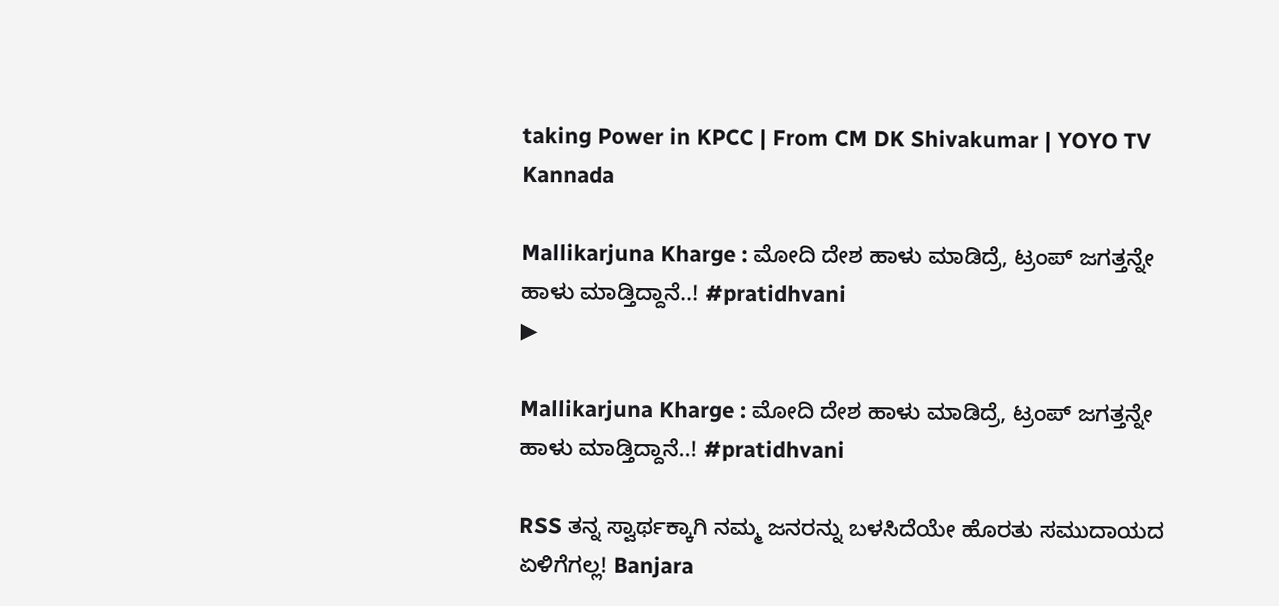taking Power in KPCC | From CM DK Shivakumar | YOYO TV Kannada

Mallikarjuna Kharge : ಮೋದಿ ದೇಶ ಹಾಳು ಮಾಡಿದ್ರೆ, ಟ್ರಂಪ್ ಜಗತ್ತನ್ನೇ ಹಾಳು ಮಾಡ್ತಿದ್ದಾನೆ..! #pratidhvani
▶

Mallikarjuna Kharge : ಮೋದಿ ದೇಶ ಹಾಳು ಮಾಡಿದ್ರೆ, ಟ್ರಂಪ್ ಜಗತ್ತನ್ನೇ ಹಾಳು ಮಾಡ್ತಿದ್ದಾನೆ..! #pratidhvani

RSS ತನ್ನ ಸ್ವಾರ್ಥಕ್ಕಾಗಿ ನಮ್ಮ ಜನರನ್ನು ಬಳಸಿದೆಯೇ ಹೊರತು ಸಮುದಾಯದ ಏಳಿಗೆಗಲ್ಲ! Banjara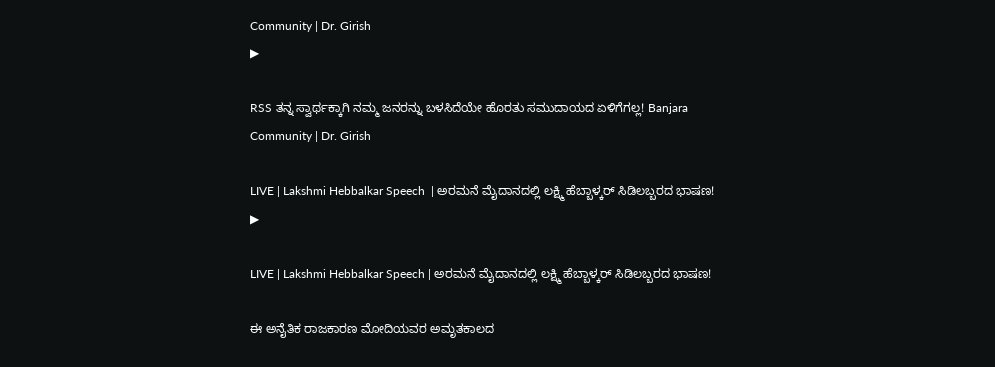Community | Dr. Girish
▶

RSS ತನ್ನ ಸ್ವಾರ್ಥಕ್ಕಾಗಿ ನಮ್ಮ ಜನರನ್ನು ಬಳಸಿದೆಯೇ ಹೊರತು ಸಮುದಾಯದ ಏಳಿಗೆಗಲ್ಲ! Banjara Community | Dr. Girish

LIVE | Lakshmi Hebbalkar Speech  | ಅರಮನೆ ಮೈದಾನದಲ್ಲಿ ಲಕ್ಷ್ಮಿ ಹೆಬ್ಬಾಳ್ಕರ್‌ ಸಿಡಿಲಬ್ಬರದ ಭಾಷಣ!
▶

LIVE | Lakshmi Hebbalkar Speech | ಅರಮನೆ ಮೈದಾನದಲ್ಲಿ ಲಕ್ಷ್ಮಿ ಹೆಬ್ಬಾಳ್ಕರ್‌ ಸಿಡಿಲಬ್ಬರದ ಭಾಷಣ!

ಈ ಅನೈತಿಕ ರಾಜಕಾರಣ ಮೋದಿಯವರ ಅಮೃತಕಾಲದ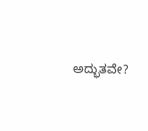ಅದ್ಭುತವೇ?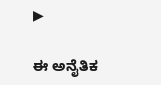▶

ಈ ಅನೈತಿಕ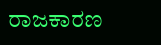ರಾಜಕಾರಣ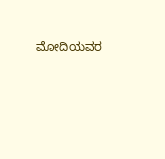ಮೋದಿಯವರ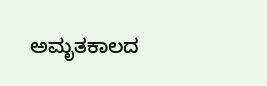ಅಮೃತಕಾಲದ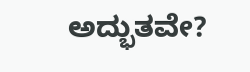ಅದ್ಭುತವೇ?